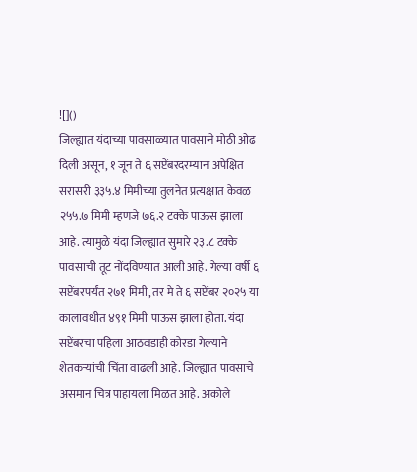![]()
जिल्ह्यात यंदाच्या पावसाळ्यात पावसाने मोठी ओढ दिली असून, १ जून ते ६ सप्टेंबरदरम्यान अपेक्षित सरासरी ३३५.४ मिमीच्या तुलनेत प्रत्यक्षात केवळ २५५.७ मिमी म्हणजे ७६.२ टक्के पाऊस झाला आहे. त्यामुळे यंदा जिल्ह्यात सुमारे २३.८ टक्के पावसाची तूट नोंदविण्यात आली आहे. गेल्या वर्षी ६ सप्टेंबरपर्यंत २७१ मिमी, तर मे ते ६ सप्टेंबर २०२५ या कालावधीत ४९१ मिमी पाऊस झाला होता. यंदा सप्टेंबरचा पहिला आठवडाही कोरडा गेल्याने शेतकऱ्यांची चिंता वाढली आहे. जिल्ह्यात पावसाचे असमान चित्र पाहायला मिळत आहे. अकोले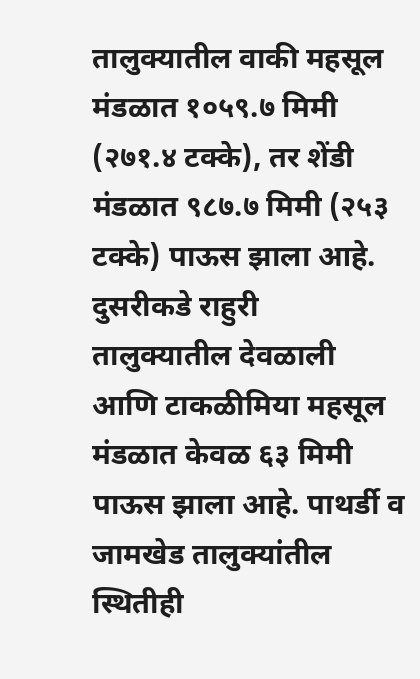तालुक्यातील वाकी महसूल मंडळात १०५९.७ मिमी (२७१.४ टक्के), तर शेंडी मंडळात ९८७.७ मिमी (२५३ टक्के) पाऊस झाला आहे. दुसरीकडे राहुरी तालुक्यातील देवळाली आणि टाकळीमिया महसूल मंडळात केवळ ६३ मिमी पाऊस झाला आहे. पाथर्डी व जामखेड तालुक्यांतील स्थितीही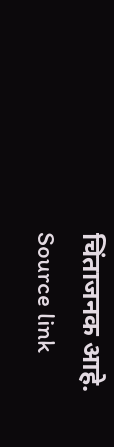चिंताजनक आहे.
Source link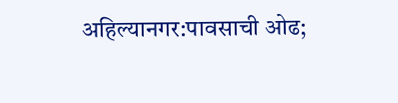अहिल्यानगर:पावसाची ओढ;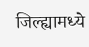जिल्ह्यामध्ये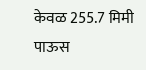केवळ 255.7 मिमी पाऊस